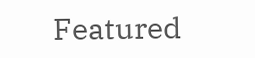Featured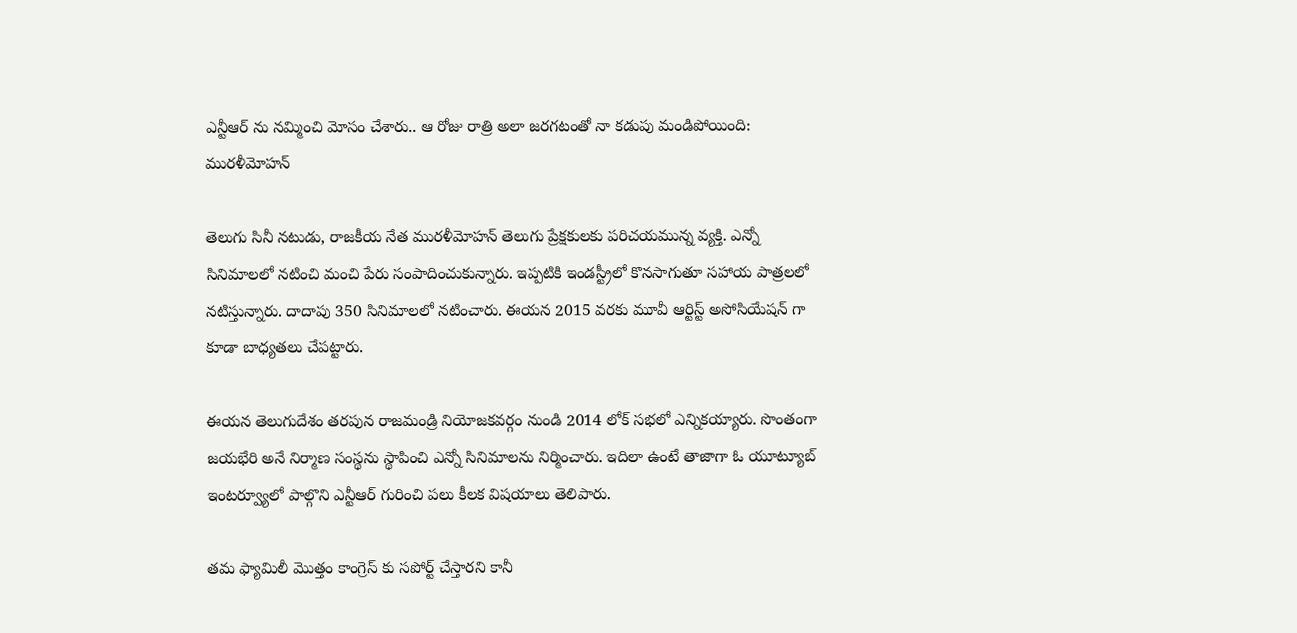ఎన్టీఆర్ ను నమ్మించి మోసం చేశారు.. ఆ రోజు రాత్రి అలా జరగటంతో నా కడుపు మండిపోయింది: మురళీమోహన్

తెలుగు సినీ నటుడు, రాజకీయ నేత మురళీమోహన్ తెలుగు ప్రేక్షకులకు పరిచయమున్న వ్యక్తి. ఎన్నో సినిమాలలో నటించి మంచి పేరు సంపాదించుకున్నారు. ఇప్పటికి ఇండస్ట్రీలో కొనసాగుతూ సహాయ పాత్రలలో నటిస్తున్నారు. దాదాపు 350 సినిమాలలో నటించారు. ఈయన 2015 వరకు మూవీ ఆర్టిస్ట్ అసోసియేషన్ గా కూడా బాధ్యతలు చేపట్టారు.

ఈయన తెలుగుదేశం తరపున రాజమండ్రి నియోజకవర్గం నుండి 2014 లోక్ సభలో ఎన్నికయ్యారు. సొంతంగా జయభేరి అనే నిర్మాణ సంస్థను స్థాపించి ఎన్నో సినిమాలను నిర్మించారు. ఇదిలా ఉంటే తాజాగా ఓ యూట్యూబ్ ఇంటర్వ్యూలో పాల్గొని ఎన్టీఆర్ గురించి పలు కీలక విషయాలు తెలిపారు.

తమ ఫ్యామిలీ మొత్తం కాంగ్రెస్ కు సపోర్ట్ చేస్తారని కానీ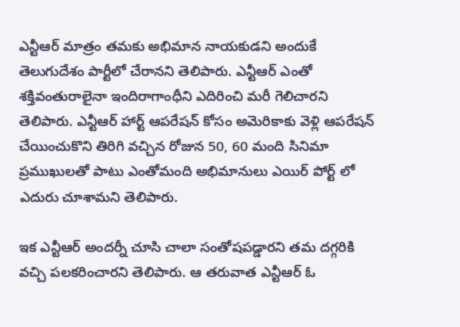ఎన్టీఆర్ మాత్రం తమకు అభిమాన నాయకుడని అందుకే తెలుగుదేశం పార్టీలో చేరానని తెలిపారు. ఎన్టీఆర్ ఎంతో శక్తివంతురాలైనా ఇందిరాగాంధీని ఎదిరించి మరీ గెలిచారని తెలిపారు. ఎన్టీఆర్ హార్ట్ ఆపరేషన్ కోసం అమెరికాకు వెళ్లి ఆపరేషన్ చేయించుకొని తిరిగి వచ్చిన రోజున 50, 60 మంది సినిమా ప్రముఖులతో పాటు ఎంతోమంది అభిమానులు ఎయిర్ పోర్ట్ లో ఎదురు చూశామని తెలిపారు.

ఇక ఎన్టీఆర్ అందర్నీ చూసి చాలా సంతోషపడ్డారని తమ దగ్గరికి వచ్చి పలకరించారని తెలిపారు. ఆ తరువాత ఎన్టీఆర్ ఓ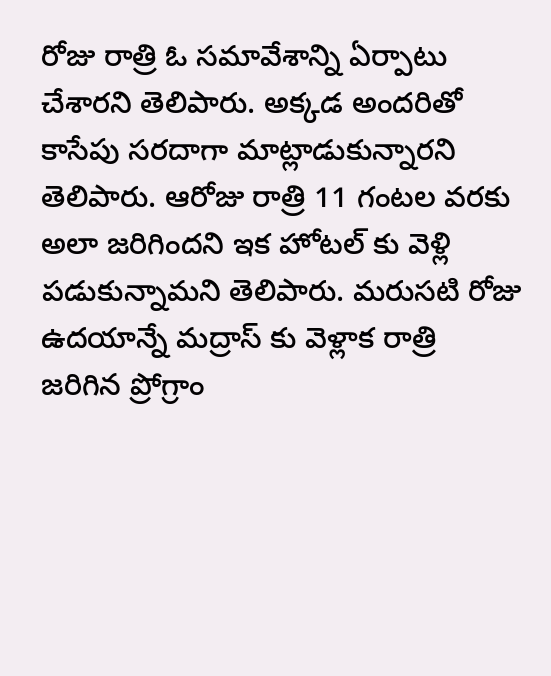రోజు రాత్రి ఓ సమావేశాన్ని ఏర్పాటు చేశారని తెలిపారు. అక్కడ అందరితో కాసేపు సరదాగా మాట్లాడుకున్నారని తెలిపారు. ఆరోజు రాత్రి 11 గంటల వరకు అలా జరిగిందని ఇక హోటల్ కు వెళ్లి పడుకున్నామని తెలిపారు. మరుసటి రోజు ఉదయాన్నే మద్రాస్ కు వెళ్లాక రాత్రి జరిగిన ప్రోగ్రాం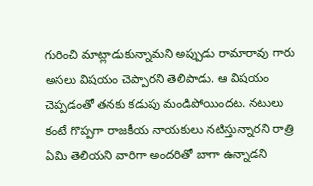గురించి మాట్లాడుకున్నామని అప్పుడు రామారావు గారు అసలు విషయం చెప్పారని తెలిపాడు. ఆ విషయం చెప్పడంతో తనకు కడుపు మండిపోయిందట. నటులు కంటే గొప్పగా రాజకీయ నాయకులు నటిస్తున్నారని రాత్రి ఏమి తెలియని వారిగా అందరితో బాగా ఉన్నాడని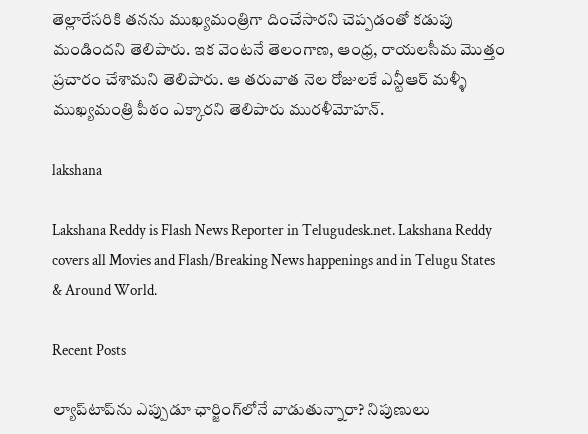తెల్లారేసరికి తనను ముఖ్యమంత్రిగా దించేసారని చెప్పడంతో కడుపు మండిందని తెలిపారు. ఇక వెంటనే తెలంగాణ, ఆంధ్ర, రాయలసీమ మొత్తం ప్రచారం చేశామని తెలిపారు. ఆ తరువాత నెల రోజులకే ఎన్టీఆర్ మళ్ళీ ముఖ్యమంత్రి పీఠం ఎక్కారని తెలిపారు మురళీమోహన్.

lakshana

Lakshana Reddy is Flash News Reporter in Telugudesk.net. Lakshana Reddy covers all Movies and Flash/Breaking News happenings and in Telugu States & Around World.

Recent Posts

ల్యాప్‌టాప్‌ను ఎప్పుడూ ఛార్జింగ్‌లోనే వాడుతున్నారా? నిపుణులు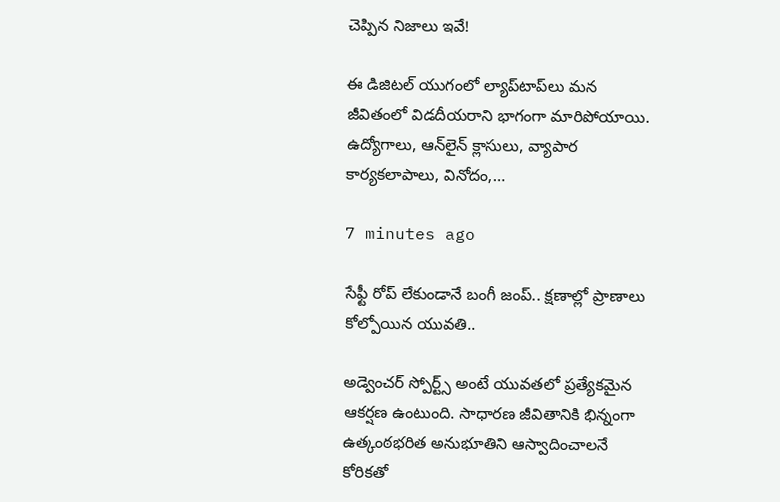చెప్పిన నిజాలు ఇవే!

ఈ డిజిటల్ యుగంలో ల్యాప్‌టాప్‌లు మన జీవితంలో విడదీయరాని భాగంగా మారిపోయాయి. ఉద్యోగాలు, ఆన్‌లైన్ క్లాసులు, వ్యాపార కార్యకలాపాలు, వినోదం,…

7 minutes ago

సేఫ్టీ రోప్ లేకుండానే బంగీ జంప్.. క్షణాల్లో ప్రాణాలు కోల్పోయిన యువతి..

అడ్వెంచర్ స్పోర్ట్స్ అంటే యువతలో ప్రత్యేకమైన ఆకర్షణ ఉంటుంది. సాధారణ జీవితానికి భిన్నంగా ఉత్కంఠభరిత అనుభూతిని ఆస్వాదించాలనే కోరికతో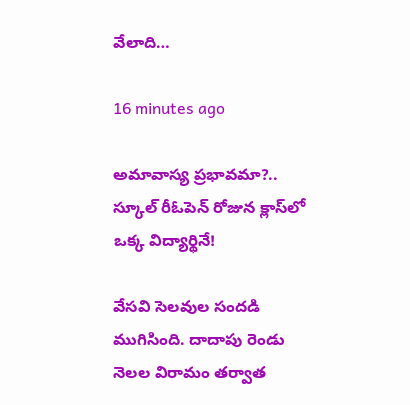వేలాది…

16 minutes ago

అమావాస్య ప్రభావమా?.. స్కూల్ రీఓపెన్ రోజున క్లాస్‌లో ఒక్క విద్యార్థినే!

వేసవి సెలవుల సందడి ముగిసింది. దాదాపు రెండు నెలల విరామం తర్వాత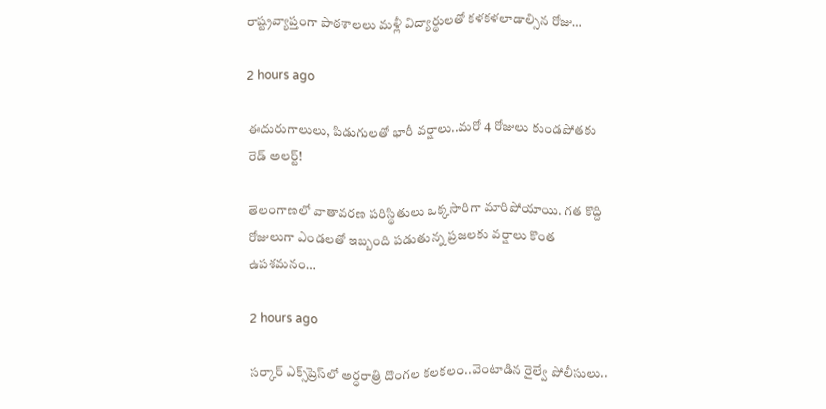రాష్ట్రవ్యాప్తంగా పాఠశాలలు మళ్లీ విద్యార్థులతో కళకళలాడాల్సిన రోజు…

2 hours ago

ఈదురుగాలులు, పిడుగులతో భారీ వర్షాలు..మరో 4 రోజులు కుండపోతకు రెడ్ అలర్ట్!

తెలంగాణలో వాతావరణ పరిస్థితులు ఒక్కసారిగా మారిపోయాయి. గత కొద్ది రోజులుగా ఎండలతో ఇబ్బంది పడుతున్న ప్రజలకు వర్షాలు కొంత ఉపశమనం…

2 hours ago

సర్కార్ ఎక్స్‌ప్రెస్‌లో అర్ధరాత్రి దొంగల కలకలం..వెంటాడిన రైల్వే పోలీసులు..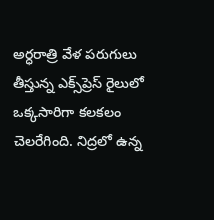అర్ధరాత్రి వేళ పరుగులు తీస్తున్న ఎక్స్‌ప్రెస్ రైలులో ఒక్కసారిగా కలకలం చెలరేగింది. నిద్రలో ఉన్న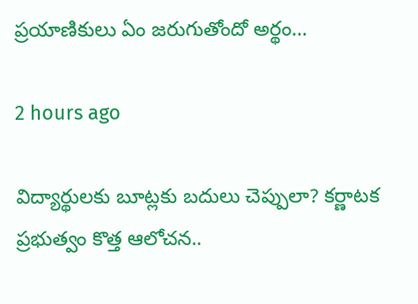ప్రయాణికులు ఏం జరుగుతోందో అర్థం…

2 hours ago

విద్యార్థులకు బూట్లకు బదులు చెప్పులా? కర్ణాటక ప్రభుత్వం కొత్త ఆలోచన..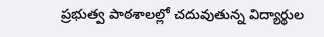ప్రభుత్వ పాఠశాలల్లో చదువుతున్న విద్యార్థుల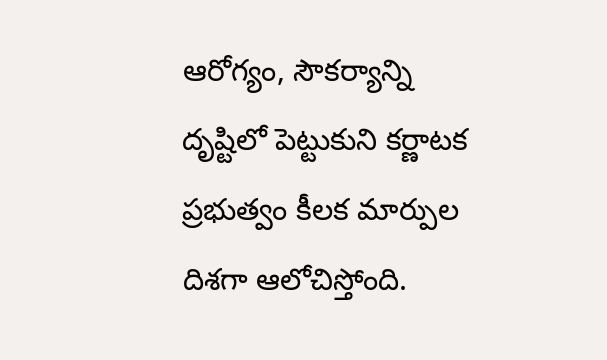ఆరోగ్యం, సౌకర్యాన్ని దృష్టిలో పెట్టుకుని కర్ణాటక ప్రభుత్వం కీలక మార్పుల దిశగా ఆలోచిస్తోంది.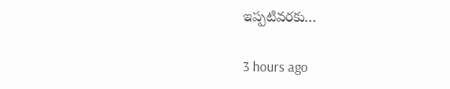ఇప్పటివరకు…

3 hours ago